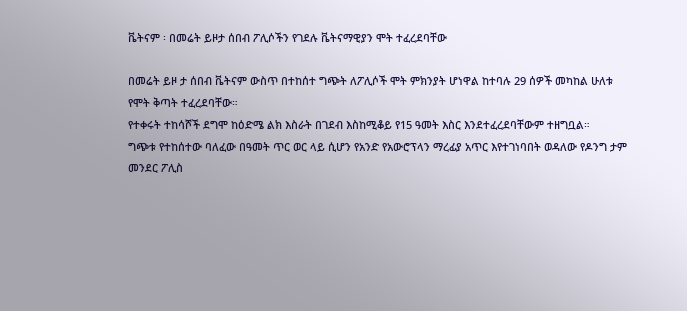ቬትናም ፡ በመሬት ይዞታ ሰበብ ፖሊሶችን የገደሉ ቬትናማዊያን ሞት ተፈረደባቸው

በመሬት ይዞ ታ ሰበብ ቬትናም ውስጥ በተከሰተ ግጭት ለፖሊሶች ሞት ምክንያት ሆነዋል ከተባሉ 29 ሰዎች መካከል ሁለቱ የሞት ቅጣት ተፈረደባቸው።
የተቀሩት ተከሳሾች ደግሞ ከዕድሜ ልክ እስራት በገደብ እስከሚቆይ የ15 ዓመት እስር እንደተፈረደባቸውም ተዘግቧል።
ግጭቱ የተከሰተው ባለፈው በዓመት ጥር ወር ላይ ሲሆን የአንድ የአውሮፕላን ማረፊያ አጥር እየተገነባበት ወዳለው የዶንግ ታም መንደር ፖሊስ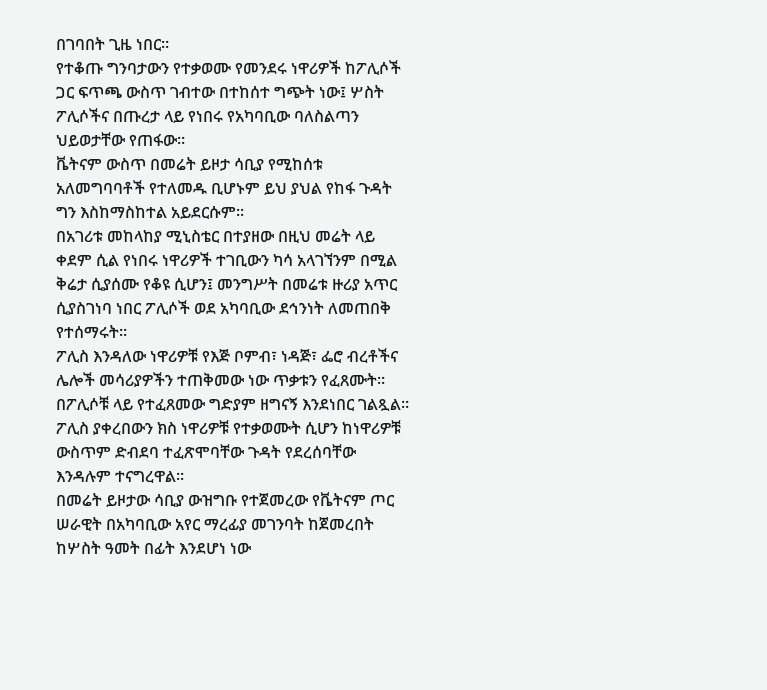በገባበት ጊዜ ነበር።
የተቆጡ ግንባታውን የተቃወሙ የመንደሩ ነዋሪዎች ከፖሊሶች ጋር ፍጥጫ ውስጥ ገብተው በተከሰተ ግጭት ነው፤ ሦስት ፖሊሶችና በጡረታ ላይ የነበሩ የአካባቢው ባለስልጣን ህይወታቸው የጠፋው።
ቬትናም ውስጥ በመሬት ይዞታ ሳቢያ የሚከሰቱ አለመግባባቶች የተለመዱ ቢሆኑም ይህ ያህል የከፋ ጉዳት ግን እስከማስከተል አይደርሱም።
በአገሪቱ መከላከያ ሚኒስቴር በተያዘው በዚህ መሬት ላይ ቀደም ሲል የነበሩ ነዋሪዎች ተገቢውን ካሳ አላገኘንም በሚል ቅሬታ ሲያሰሙ የቆዩ ሲሆን፤ መንግሥት በመሬቱ ዙሪያ አጥር ሲያስገነባ ነበር ፖሊሶች ወደ አካባቢው ደኅንነት ለመጠበቅ የተሰማሩት።
ፖሊስ እንዳለው ነዋሪዎቹ የእጅ ቦምብ፣ ነዳጅ፣ ፌሮ ብረቶችና ሌሎች መሳሪያዎችን ተጠቅመው ነው ጥቃቱን የፈጸሙት። በፖሊሶቹ ላይ የተፈጸመው ግድያም ዘግናኝ እንደነበር ገልጿል።
ፖሊስ ያቀረበውን ክስ ነዋሪዎቹ የተቃወሙት ሲሆን ከነዋሪዎቹ ውስጥም ድብደባ ተፈጽሞባቸው ጉዳት የደረሰባቸው እንዳሉም ተናግረዋል።
በመሬት ይዞታው ሳቢያ ውዝግቡ የተጀመረው የቬትናም ጦር ሠራዊት በአካባቢው አየር ማረፊያ መገንባት ከጀመረበት ከሦስት ዓመት በፊት እንደሆነ ነው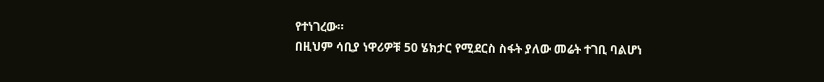የተነገረው።
በዚህም ሳቢያ ነዋሪዎቹ 50 ሄክታር የሚደርስ ስፋት ያለው መሬት ተገቢ ባልሆነ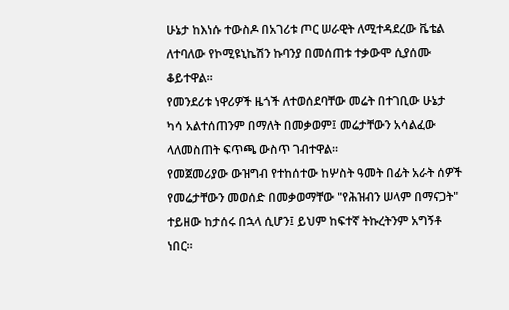ሁኔታ ከእነሱ ተውስዶ በአገሪቱ ጦር ሠራዊት ለሚተዳደረው ቬቴል ለተባለው የኮሚዩኒኬሽን ኩባንያ በመሰጠቱ ተቃውሞ ሲያሰሙ ቆይተዋል።
የመንደሪቱ ነዋሪዎች ዜጎች ለተወሰደባቸው መሬት በተገቢው ሁኔታ ካሳ አልተሰጠንም በማለት በመቃወም፤ መሬታቸውን አሳልፈው ላለመስጠት ፍጥጫ ውስጥ ገብተዋል።
የመጀመሪያው ውዝግብ የተከሰተው ከሦስት ዓመት በፊት አራት ሰዎች የመሬታቸውን መወሰድ በመቃወማቸው "የሕዝብን ሠላም በማናጋት" ተይዘው ከታሰሩ በኋላ ሲሆን፤ ይህም ከፍተኛ ትኩረትንም አግኝቶ ነበር።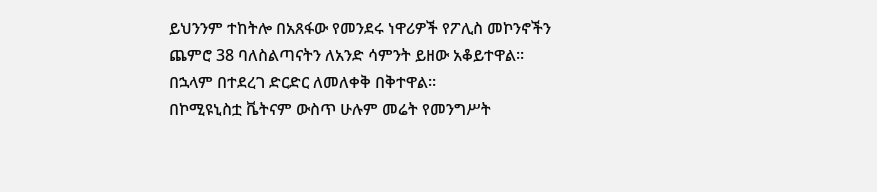ይህንንም ተከትሎ በአጸፋው የመንደሩ ነዋሪዎች የፖሊስ መኮንኖችን ጨምሮ 38 ባለስልጣናትን ለአንድ ሳምንት ይዘው አቆይተዋል። በኋላም በተደረገ ድርድር ለመለቀቅ በቅተዋል።
በኮሚዩኒስቷ ቬትናም ውስጥ ሁሉም መሬት የመንግሥት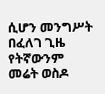ሲሆን መንግሥት በፈለገ ጊዜ የትኛውንም መሬት ወስዶ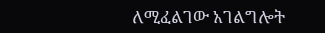ለሚፈልገው አገልግሎት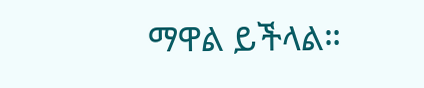ማዋል ይችላል።